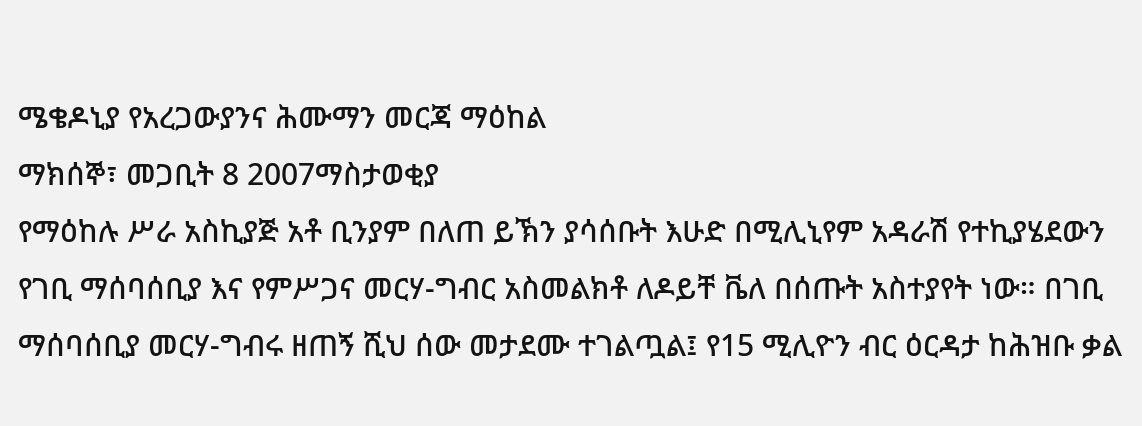ሜቄዶኒያ የአረጋውያንና ሕሙማን መርጃ ማዕከል
ማክሰኞ፣ መጋቢት 8 2007ማስታወቂያ
የማዕከሉ ሥራ አስኪያጅ አቶ ቢንያም በለጠ ይኽን ያሳሰቡት እሁድ በሚሊኒየም አዳራሽ የተኪያሄደውን የገቢ ማሰባሰቢያ እና የምሥጋና መርሃ-ግብር አስመልክቶ ለዶይቸ ቬለ በሰጡት አስተያየት ነው። በገቢ ማሰባሰቢያ መርሃ-ግብሩ ዘጠኝ ሺህ ሰው መታደሙ ተገልጧል፤ የ15 ሚሊዮን ብር ዕርዳታ ከሕዝቡ ቃል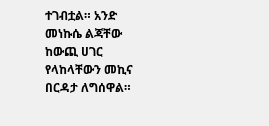ተገብቷል። አንድ መነኩሴ ልጃቸው ከውጪ ሀገር የላከላቸውን መኪና በርዳታ ለግሰዋል።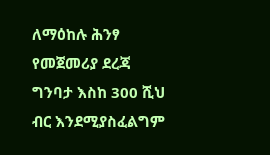ለማዕከሉ ሕንፃ የመጀመሪያ ደረጃ ግንባታ እስከ 300 ሺህ ብር እንደሚያስፈልግም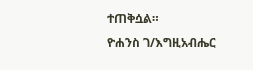ተጠቅሷል።
ዮሐንስ ገ/እግዚአብሔር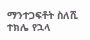ማንተጋፍቶት ስለሺ
ተክሌ የኋላ